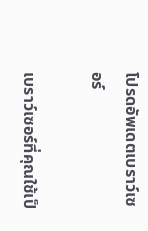โปรดอัพเดตเบราว์เซอร์

เบราว์เซอร์ที่คุณใช้เป็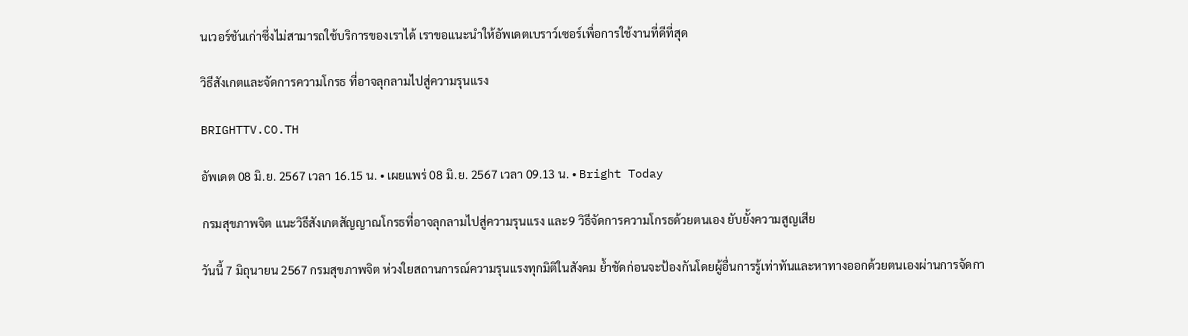นเวอร์ชันเก่าซึ่งไม่สามารถใช้บริการของเราได้ เราขอแนะนำให้อัพเดตเบราว์เซอร์เพื่อการใช้งานที่ดีที่สุด

วิธีสังเกตและจัดการความโกรธ ที่อาจลุกลามไปสู่ความรุนแรง

BRIGHTTV.CO.TH

อัพเดต 08 มิ.ย. 2567 เวลา 16.15 น. • เผยแพร่ 08 มิ.ย. 2567 เวลา 09.13 น. • Bright Today

กรมสุขภาพจิต แนะวิธีสังเกตสัญญาณโกรธที่อาจลุกลามไปสู่ความรุนแรง และ9 วิธีจัดการความโกรธด้วยตนเอง ยับยั้งความสูญเสีย

วันนี้ 7 มิถุนายน 2567 กรมสุขภาพจิต ห่วงใยสถานการณ์ความรุนแรงทุกมิติในสังคม ย้ำชัดก่อนจะป้องกันโดยผู้อื่นการรู้เท่าทันและหาทางออกด้วยตนเองผ่านการจัดกา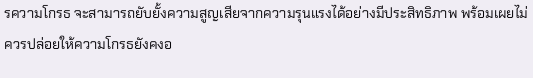รความโกรธ จะสามารถยับยั้งความสูญเสียจากความรุนแรงได้อย่างมีประสิทธิภาพ พร้อมเผยไม่ควรปล่อยให้ความโกรธยังคงอ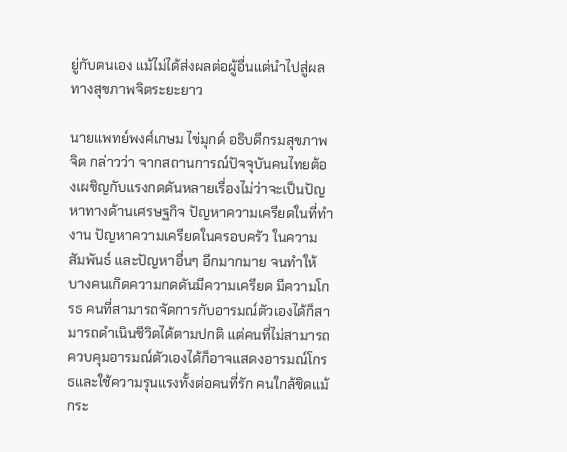ยู่กับตนเอง แม้ไม่ได้ส่งผลต่อผู้อื่นแต่นำไปสู่ผลทางสุขภาพจิตระยะยาว

นายแพทย์พงศ์เกษม ไข่มุกด์ อธิบดีกรมสุขภาพจิต กล่าวว่า จากสถานการณ์ปัจจุบันคนไทยต้องเผชิญกับแรงกดดันหลายเรื่องไม่ว่าจะเป็นปัญหาทางด้านเศรษฐกิจ ปัญหาความเครียดในที่ทำงาน ปัญหาความเครียดในครอบครัว ในความสัมพันธ์ และปัญหาอื่นๆ อีกมากมาย จนทำให้บางคนเกิดความกดดันมีความเครียด มีความโกรธ คนที่สามารถจัดการกับอารมณ์ตัวเองได้ก็สามารถดำเนินชีวิตได้ตามปกติ แต่คนที่ไม่สามารถควบคุมอารมณ์ตัวเองได้ก็อาจแสดงอารมณ์โกรธและใช้ความรุนแรงทั้งต่อคนที่รัก คนใกล้ชิดแม้กระ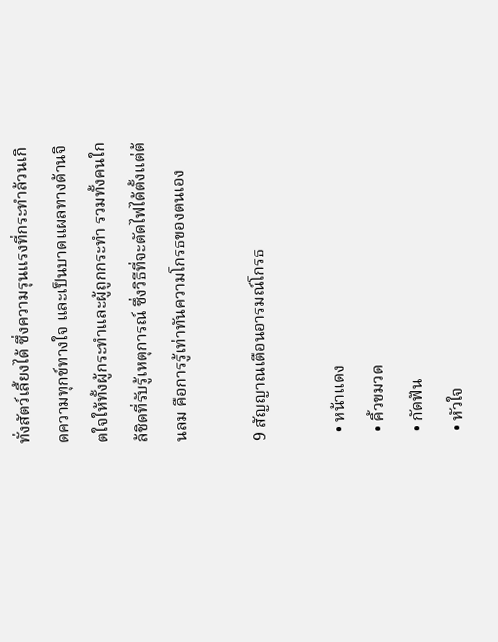ทั่งสัตว์เลี้ยงได้ ซึ่งความรุนแรงที่กระทำล้วนเกิดความทุกข์ทางใจ และเป็นบาดแผลทางด้านจิตใจให้ทั้งผู้กระทำและผู้ถูกกระทำ รวมทั้งคนใกล้ชิดที่รับรู้เหตุการณ์ ซึ่งวิธีที่จะตัดไฟได้ตั้งแต่ต้นลม คือการรู้เท่าทันความโกรธของตนเอง

9 สัญญาณเตือนอารมณ์โกรธ

  • หน้าแดง
  • คิ้วขมวด
  • กัดฟัน
  • หัวใจ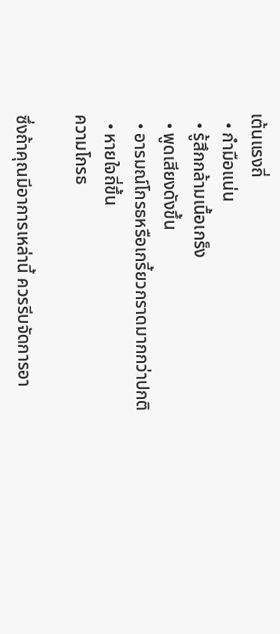เต้นแรงถี่
  • กำมือแน่น
  • รู้สึกกล้ามเนื้อเกร็ง
  • พูดเสียงดังขึ้น
  • อารมณ์โกรธหรือเกรี้ยวกราดมากกว่าปกติ
  • หายใจถี่ขึ้น
ความโกรธ

ซึ่งถ้าคุณมีอาการเหล่านี้ ควรรีบจัดการอา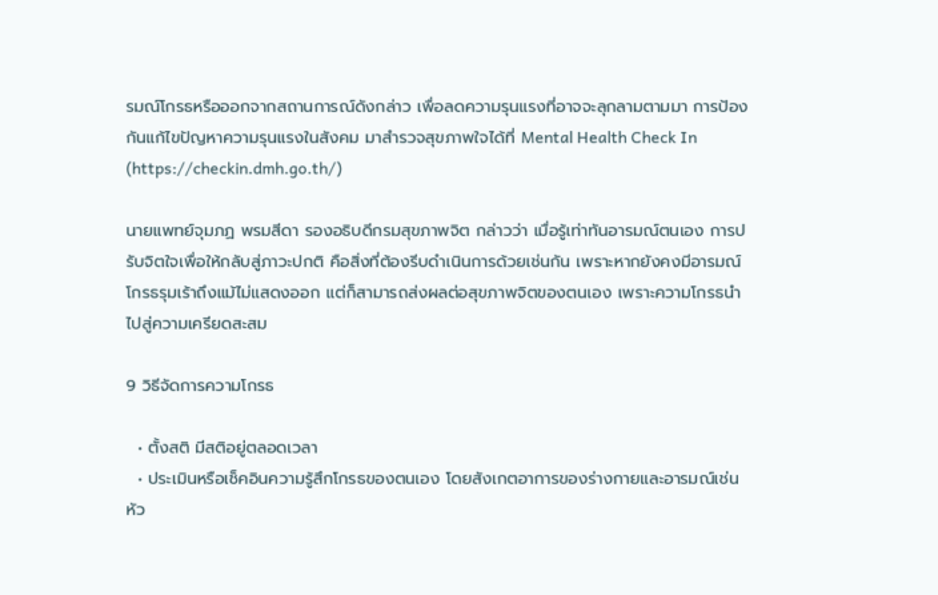รมณ์โกรธหรือออกจากสถานการณ์ดังกล่าว เพื่อลดความรุนแรงที่อาจจะลุกลามตามมา การป้องกันแก้ไขปัญหาความรุนแรงในสังคม มาสำรวจสุขภาพใจได้ที่ Mental Health Check In (https://checkin.dmh.go.th/)

นายแพทย์จุมภฏ พรมสีดา รองอธิบดีกรมสุขภาพจิต กล่าวว่า เมื่อรู้เท่าทันอารมณ์ตนเอง การปรับจิตใจเพื่อให้กลับสู่ภาวะปกติ คือสิ่งที่ต้องรีบดำเนินการด้วยเช่นกัน เพราะหากยังคงมีอารมณ์โกรธรุมเร้าถึงแม้ไม่แสดงออก แต่ก็สามารถส่งผลต่อสุขภาพจิตของตนเอง เพราะความโกรธนำไปสู่ความเครียดสะสม

9 วิธีจัดการความโกรธ

  • ตั้งสติ มีสติอยู่ตลอดเวลา
  • ประเมินหรือเช็คอินความรู้สึกโกรธของตนเอง โดยสังเกตอาการของร่างกายและอารมณ์เช่น หัว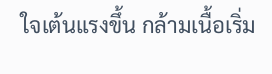ใจเต้นแรงขึ้น กล้ามเนื้อเริ่ม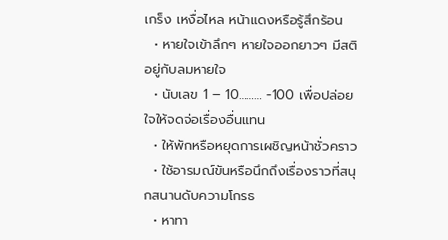เกร็ง เหงื่อไหล หน้าแดงหรือรู้สึกร้อน
  • หายใจเข้าลึกๆ หายใจออกยาวๆ มีสติอยู่กับลมหายใจ
  • นับเลข 1 – 10……… -100 เพื่อปล่อยใจให้จดจ่อเรื่องอื่นแทน
  • ให้พักหรือหยุดการเผชิญหน้าชั่วคราว
  • ใช้อารมณ์ขันหรือนึกถึงเรื่องราวที่สนุกสนานดับความโกรธ
  • หาทา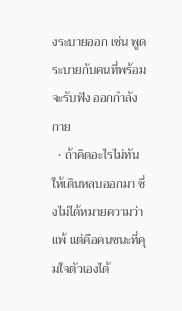งระบายออก เช่น พูดระบายกับคนที่พร้อมจะรับฟัง ออกกำลังกาย
  • ถ้าคิดอะไรไม่ทัน ให้เดินหลบออกมา ซึ่งไม่ได้หมายความว่าแพ้ แต่คือคนชนะที่คุมใจตัวเองได้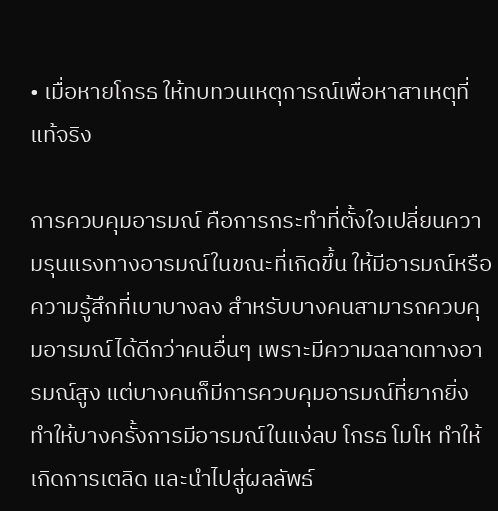• เมื่อหายโกรธ ให้ทบทวนเหตุการณ์เพื่อหาสาเหตุที่แท้จริง

การควบคุมอารมณ์ คือการกระทำที่ตั้งใจเปลี่ยนความรุนแรงทางอารมณ์ในขณะที่เกิดขึ้น ให้มีอารมณ์หรือความรู้สึกที่เบาบางลง สำหรับบางคนสามารถควบคุมอารมณ์ได้ดีกว่าคนอื่นๆ เพราะมีความฉลาดทางอารมณ์สูง แต่บางคนก็มีการควบคุมอารมณ์ที่ยากยิ่ง ทำให้บางครั้งการมีอารมณ์ในแง่ลบ โกรธ โมโห ทำให้เกิดการเตลิด และนำไปสู่ผลลัพธ์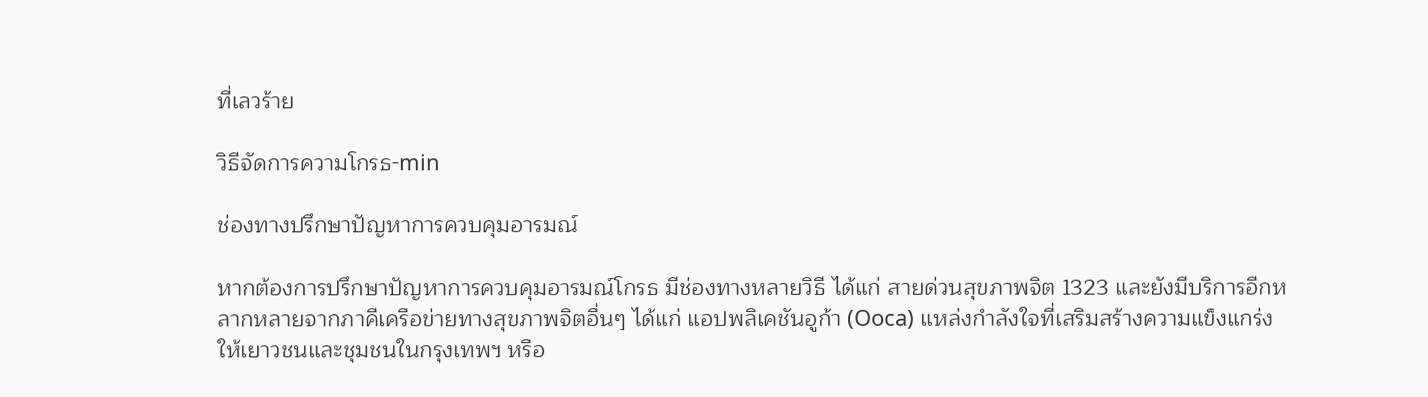ที่เลวร้าย

วิธีจัดการความโกรธ-min

ช่องทางปรึกษาปัญหาการควบคุมอารมณ์

หากต้องการปรึกษาปัญหาการควบคุมอารมณ์โกรธ มีช่องทางหลายวิธี ได้แก่ สายด่วนสุขภาพจิต 1323 และยังมีบริการอีกหลากหลายจากภาคีเครือข่ายทางสุขภาพจิตอื่นๆ ได้แก่ แอปพลิเคชันอูก้า (Ooca) แหล่งกำลังใจที่เสริมสร้างความแข็งแกร่งให้เยาวชนและชุมชนในกรุงเทพฯ หรือ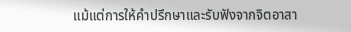แม้แต่การให้คำปรึกษาและรับฟังจากจิตอาสา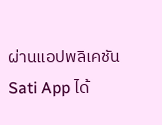ผ่านแอปพลิเคชัน Sati App ได้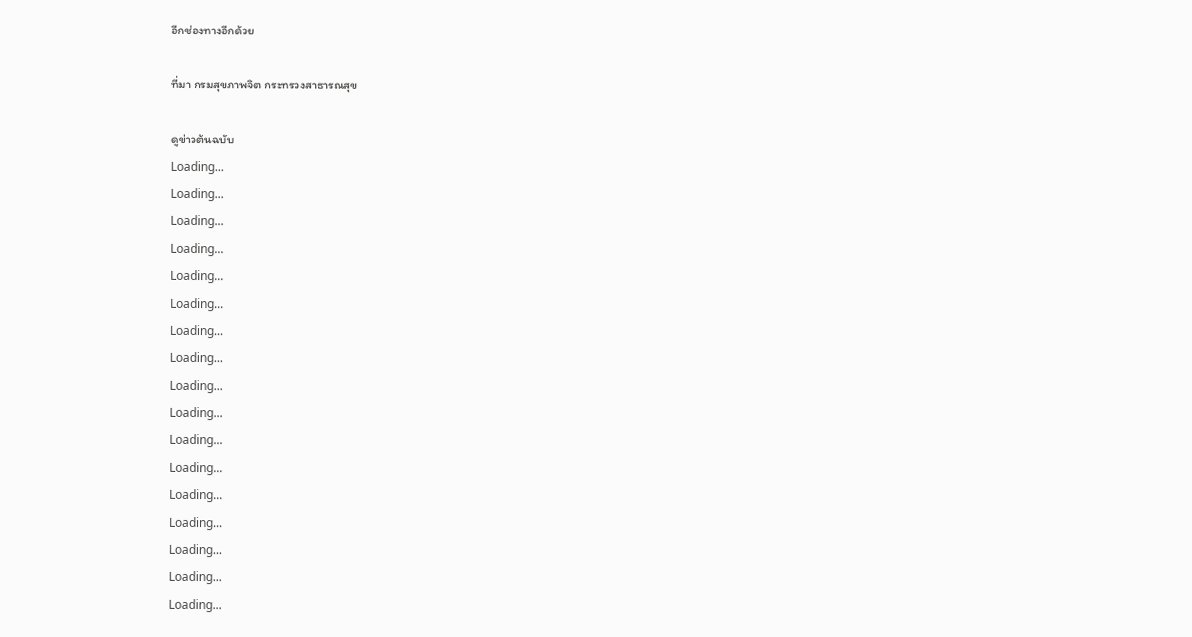อีกช่องทางอีกด้วย

ที่มา กรมสุขภาพจิต กระทรวงสาธารณสุข

ดูข่าวต้นฉบับ
Loading...
Loading...
Loading...
Loading...
Loading...
Loading...
Loading...
Loading...
Loading...
Loading...
Loading...
Loading...
Loading...
Loading...
Loading...
Loading...
Loading...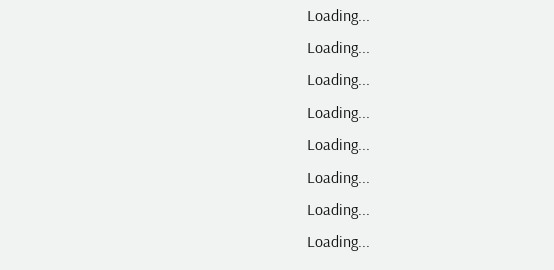Loading...
Loading...
Loading...
Loading...
Loading...
Loading...
Loading...
Loading...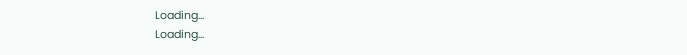Loading...
Loading...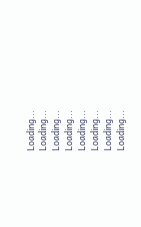Loading...
Loading...
Loading...
Loading...
Loading...
Loading...
Loading...
Loading...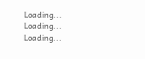Loading...
Loading...
Loading...